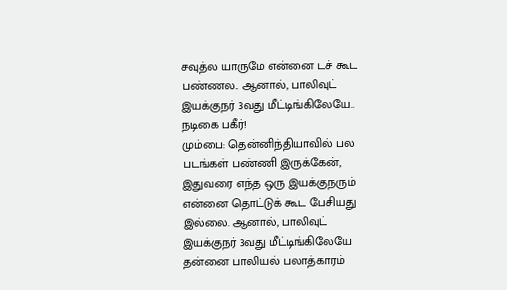சவுத்ல யாருமே என்னை டச் கூட பண்ணல.. ஆனால், பாலிவுட் இயக்குநர் 3வது மீட்டிங்கிலேயே.. நடிகை பகீர்!
மும்பை: தென்னிந்தியாவில் பல படங்கள் பண்ணி இருக்கேன், இதுவரை எந்த ஒரு இயக்குநரும் என்னை தொட்டுக் கூட பேசியது இல்லை. ஆனால், பாலிவுட் இயக்குநர் 3வது மீட்டிங்கிலேயே தன்னை பாலியல் பலாத்காரம்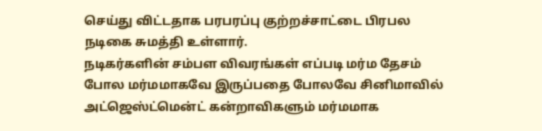செய்து விட்டதாக பரபரப்பு குற்றச்சாட்டை பிரபல நடிகை சுமத்தி உள்ளார்.
நடிகர்களின் சம்பள விவரங்கள் எப்படி மர்ம தேசம் போல மர்மமாகவே இருப்பதை போலவே சினிமாவில் அட்ஜெஸ்ட்மென்ட் கன்றாவிகளும் மர்மமாக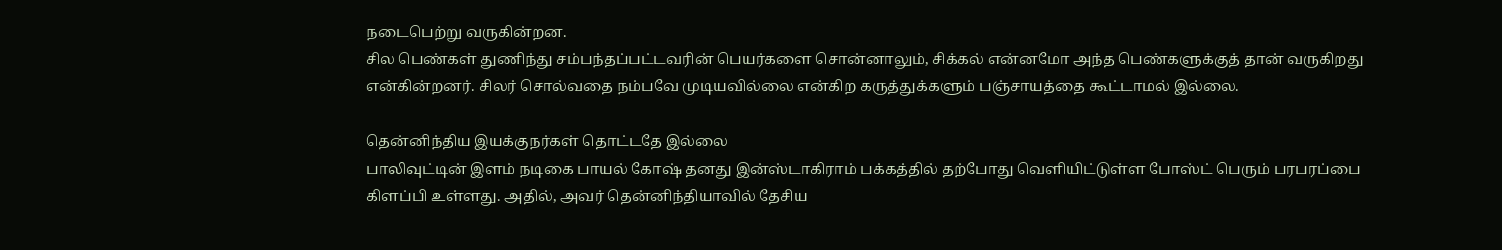நடைபெற்று வருகின்றன.
சில பெண்கள் துணிந்து சம்பந்தப்பட்டவரின் பெயர்களை சொன்னாலும், சிக்கல் என்னமோ அந்த பெண்களுக்குத் தான் வருகிறது என்கின்றனர். சிலர் சொல்வதை நம்பவே முடியவில்லை என்கிற கருத்துக்களும் பஞ்சாயத்தை கூட்டாமல் இல்லை.

தென்னிந்திய இயக்குநர்கள் தொட்டதே இல்லை
பாலிவுட்டின் இளம் நடிகை பாயல் கோஷ் தனது இன்ஸ்டாகிராம் பக்கத்தில் தற்போது வெளியிட்டுள்ள போஸ்ட் பெரும் பரபரப்பை கிளப்பி உள்ளது. அதில், அவர் தென்னிந்தியாவில் தேசிய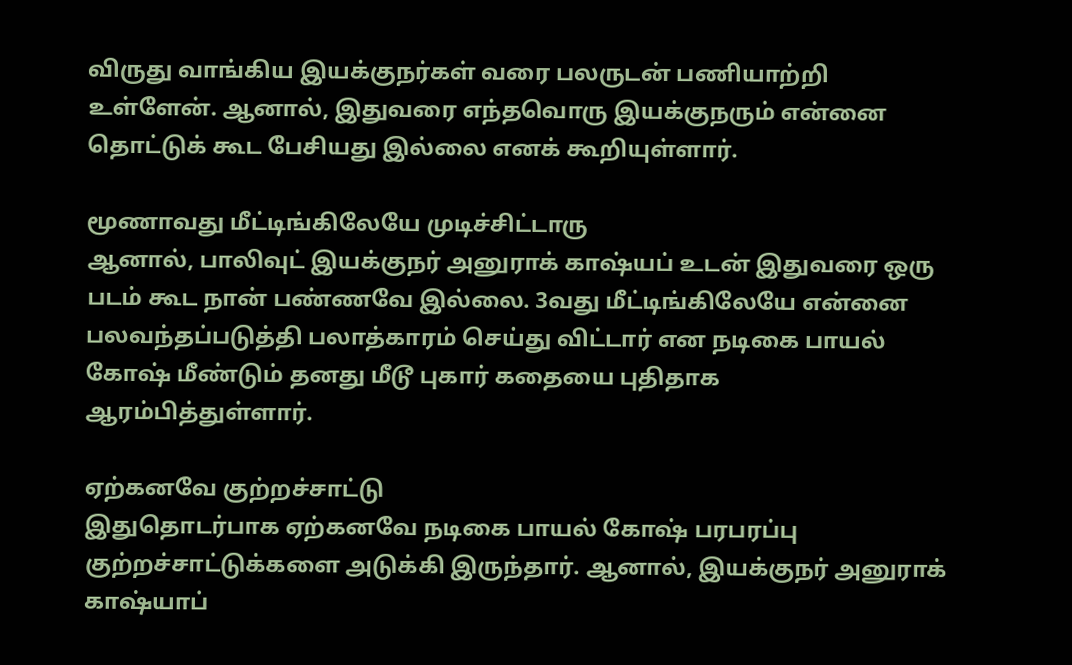விருது வாங்கிய இயக்குநர்கள் வரை பலருடன் பணியாற்றி உள்ளேன். ஆனால், இதுவரை எந்தவொரு இயக்குநரும் என்னை தொட்டுக் கூட பேசியது இல்லை எனக் கூறியுள்ளார்.

மூணாவது மீட்டிங்கிலேயே முடிச்சிட்டாரு
ஆனால், பாலிவுட் இயக்குநர் அனுராக் காஷ்யப் உடன் இதுவரை ஒரு படம் கூட நான் பண்ணவே இல்லை. 3வது மீட்டிங்கிலேயே என்னை பலவந்தப்படுத்தி பலாத்காரம் செய்து விட்டார் என நடிகை பாயல் கோஷ் மீண்டும் தனது மீடூ புகார் கதையை புதிதாக ஆரம்பித்துள்ளார்.

ஏற்கனவே குற்றச்சாட்டு
இதுதொடர்பாக ஏற்கனவே நடிகை பாயல் கோஷ் பரபரப்பு குற்றச்சாட்டுக்களை அடுக்கி இருந்தார். ஆனால், இயக்குநர் அனுராக் காஷ்யாப்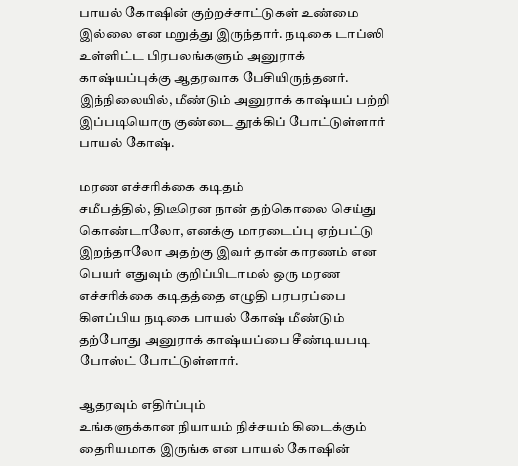பாயல் கோஷின் குற்றச்சாட்டுகள் உண்மை இல்லை என மறுத்து இருந்தார். நடிகை டாப்ஸி உள்ளிட்ட பிரபலங்களும் அனுராக் காஷ்யப்புக்கு ஆதரவாக பேசியிருந்தனர். இந்நிலையில், மீண்டும் அனுராக் காஷ்யப் பற்றி இப்படியொரு குண்டை தூக்கிப் போட்டுள்ளார் பாயல் கோஷ்.

மரண எச்சரிக்கை கடிதம்
சமீபத்தில், திடீரென நான் தற்கொலை செய்து கொண்டாலோ, எனக்கு மாரடைப்பு ஏற்பட்டு இறந்தாலோ அதற்கு இவர் தான் காரணம் என பெயர் எதுவும் குறிப்பிடாமல் ஒரு மரண எச்சரிக்கை கடிதத்தை எழுதி பரபரப்பை கிளப்பிய நடிகை பாயல் கோஷ் மீண்டும் தற்போது அனுராக் காஷ்யப்பை சீண்டியபடி போஸ்ட் போட்டுள்ளார்.

ஆதரவும் எதிர்ப்பும்
உங்களுக்கான நியாயம் நிச்சயம் கிடைக்கும் தைரியமாக இருங்க என பாயல் கோஷின்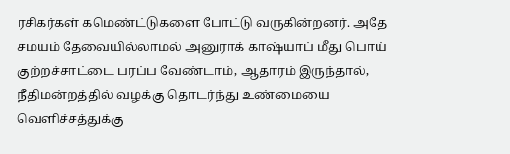ரசிகர்கள் கமெண்ட்டுகளை போட்டு வருகின்றனர். அதே சமயம் தேவையில்லாமல் அனுராக் காஷ்யாப் மீது பொய் குற்றச்சாட்டை பரப்ப வேண்டாம், ஆதாரம் இருந்தால், நீதிமன்றத்தில் வழக்கு தொடர்ந்து உண்மையை வெளிச்சத்துக்கு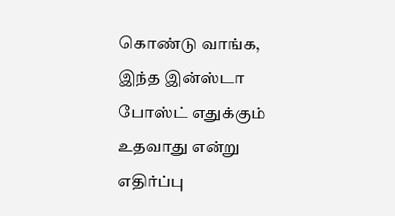கொண்டு வாங்க, இந்த இன்ஸ்டா போஸ்ட் எதுக்கும் உதவாது என்று எதிர்ப்பு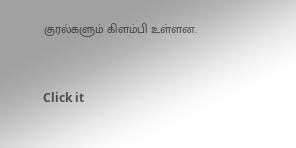குரல்களும் கிளம்பி உள்ளன.


Click it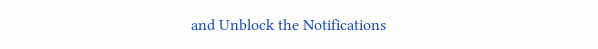and Unblock the Notifications